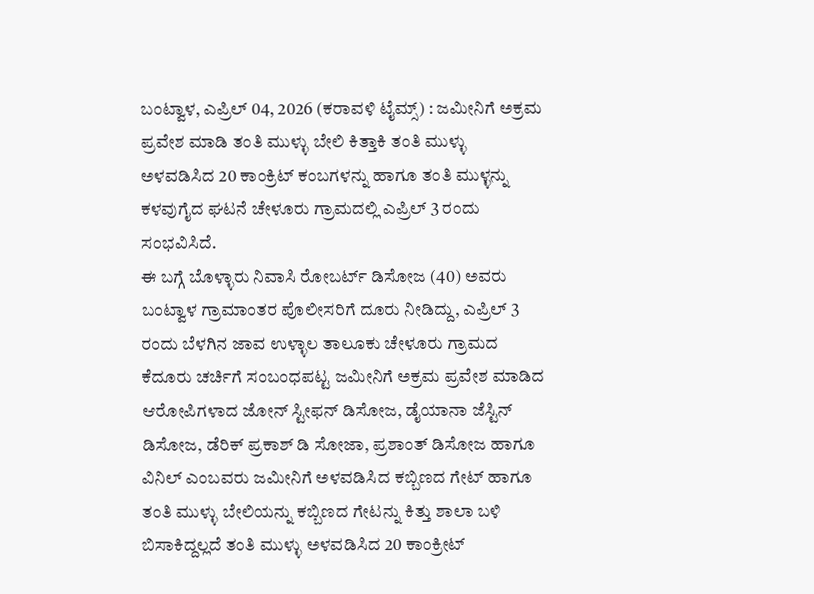ಬಂಟ್ವಾಳ, ಎಪ್ರಿಲ್ 04, 2026 (ಕರಾವಳಿ ಟೈಮ್ಸ್) : ಜಮೀನಿಗೆ ಅಕ್ರಮ ಪ್ರವೇಶ ಮಾಡಿ ತಂತಿ ಮುಳ್ಳು ಬೇಲಿ ಕಿತ್ತಾಕಿ ತಂತಿ ಮುಳ್ಳು ಅಳವಡಿಸಿದ 20 ಕಾಂಕ್ರಿಟ್ ಕಂಬಗಳನ್ನು ಹಾಗೂ ತಂತಿ ಮುಳ್ಳನ್ನು ಕಳವುಗೈದ ಘಟನೆ ಚೇಳೂರು ಗ್ರಾಮದಲ್ಲಿ ಎಪ್ರಿಲ್ 3 ರಂದು ಸಂಭವಿಸಿದೆ.
ಈ ಬಗ್ಗೆ ಬೊಳ್ಳಾರು ನಿವಾಸಿ ರೋಬರ್ಟ್ ಡಿಸೋಜ (40) ಅವರು ಬಂಟ್ವಾಳ ಗ್ರಾಮಾಂತರ ಪೊಲೀಸರಿಗೆ ದೂರು ನೀಡಿದ್ದು, ಎಪ್ರಿಲ್ 3 ರಂದು ಬೆಳಗಿನ ಜಾವ ಉಳ್ಳಾಲ ತಾಲೂಕು ಚೇಳೂರು ಗ್ರಾಮದ ಕೆದೂರು ಚರ್ಚಿಗೆ ಸಂಬಂಧಪಟ್ಟ ಜಮೀನಿಗೆ ಅಕ್ರಮ ಪ್ರವೇಶ ಮಾಡಿದ ಆರೋಪಿಗಳಾದ ಜೋನ್ ಸ್ಟೀಫನ್ ಡಿಸೋಜ, ಡೈಯಾನಾ ಜೆಸ್ಟಿನ್ ಡಿಸೋಜ, ಡೆರಿಕ್ ಪ್ರಕಾಶ್ ಡಿ ಸೋಜಾ, ಪ್ರಶಾಂತ್ ಡಿಸೋಜ ಹಾಗೂ ವಿನಿಲ್ ಎಂಬವರು ಜಮೀನಿಗೆ ಅಳವಡಿಸಿದ ಕಬ್ಬಿಣದ ಗೇಟ್ ಹಾಗೂ ತಂತಿ ಮುಳ್ಳು ಬೇಲಿಯನ್ನು ಕಬ್ಬಿಣದ ಗೇಟನ್ನು ಕಿತ್ತು ಶಾಲಾ ಬಳಿ ಬಿಸಾಕಿದ್ದಲ್ಲದೆ ತಂತಿ ಮುಳ್ಳು ಅಳವಡಿಸಿದ 20 ಕಾಂಕ್ರೀಟ್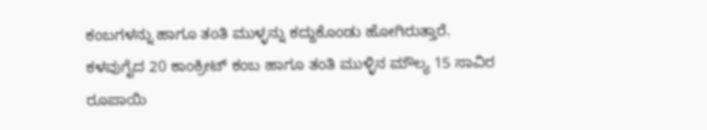ಕಂಬಗಳನ್ನು ಹಾಗೂ ತಂತಿ ಮುಳ್ಳನ್ನು ಕದ್ದುಕೊಂಡು ಹೋಗಿರುತ್ತಾರೆ. ಕಳವುಗೈದ 20 ಕಾಂಕ್ರೀಟ್ ಕಂಬ ಹಾಗೂ ತಂತಿ ಮುಳ್ಳಿನ ಮೌಲ್ಯ 15 ಸಾವಿರ ರೂಪಾಯಿ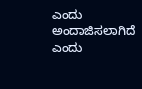ಎಂದು ಅಂದಾಜಿಸಲಾಗಿದೆ ಎಂದು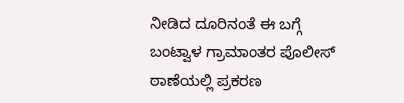ನೀಡಿದ ದೂರಿನಂತೆ ಈ ಬಗ್ಗೆ ಬಂಟ್ವಾಳ ಗ್ರಾಮಾಂತರ ಪೊಲೀಸ್ ಠಾಣೆಯಲ್ಲಿ ಪ್ರಕರಣ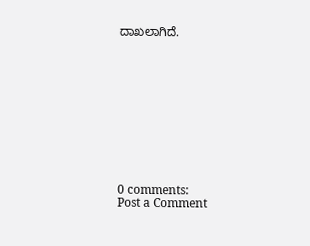ದಾಖಲಾಗಿದೆ.











0 comments:
Post a Comment